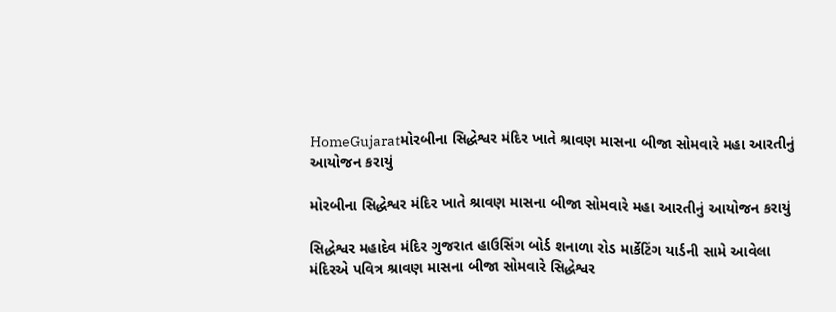HomeGujaratમોરબીના સિદ્ધેશ્વર મંદિર ખાતે શ્રાવણ માસના બીજા સોમવારે મહા આરતીનું આયોજન કરાયું

મોરબીના સિદ્ધેશ્વર મંદિર ખાતે શ્રાવણ માસના બીજા સોમવારે મહા આરતીનું આયોજન કરાયું

સિદ્ધેશ્વર મહાદેવ મંદિર ગુજરાત હાઉસિંગ બોર્ડ શનાળા રોડ માર્કેટિંગ યાર્ડની સામે આવેલા મંદિરએ પવિત્ર શ્રાવણ માસના બીજા સોમવારે સિદ્ધેશ્વર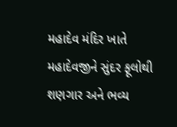મહાદેવ મંદિર ખાતે મહાદેવજીને સુંદર ફૂલોથી શણગાર અને ભવ્ય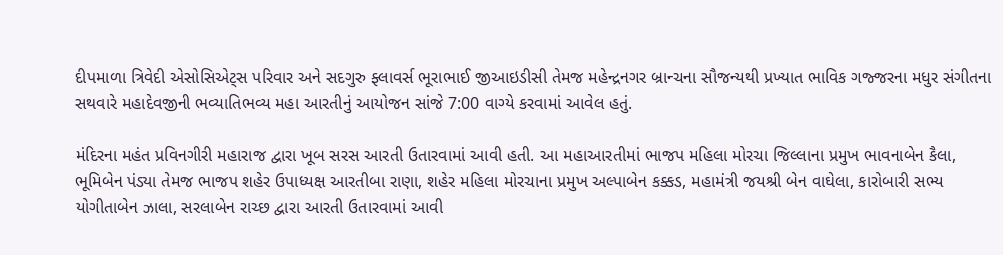દીપમાળા ત્રિવેદી એસોસિએટ્સ પરિવાર અને સદગુરુ ફ્લાવર્સ ભૂરાભાઈ જીઆઇડીસી તેમજ મહેન્દ્રનગર બ્રાન્ચના સૌજન્યથી પ્રખ્યાત ભાવિક ગજ્જરના મધુર સંગીતના સથવારે મહાદેવજીની ભવ્યાતિભવ્ય મહા આરતીનું આયોજન સાંજે 7:00 વાગ્યે કરવામાં આવેલ હતું.

મંદિરના મહંત પ્રવિનગીરી મહારાજ દ્વારા ખૂબ સરસ આરતી ઉતારવામાં આવી હતી. આ મહાઆરતીમાં ભાજપ મહિલા મોરચા જિલ્લાના પ્રમુખ ભાવનાબેન કૈલા, ભૂમિબેન પંડ્યા તેમજ ભાજપ શહેર ઉપાધ્યક્ષ આરતીબા રાણા, શહેર મહિલા મોરચાના પ્રમુખ અલ્પાબેન કક્કડ, મહામંત્રી જયશ્રી બેન વાઘેલા, કારોબારી સભ્ય યોગીતાબેન ઝાલા, સરલાબેન રાચ્છ દ્વારા આરતી ઉતારવામાં આવી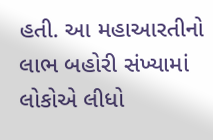હતી. આ મહાઆરતીનો લાભ બહોરી સંખ્યામાં લોકોએ લીધો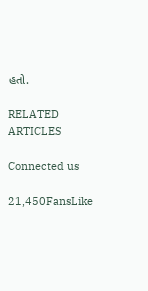હતો.

RELATED ARTICLES

Connected us

21,450FansLike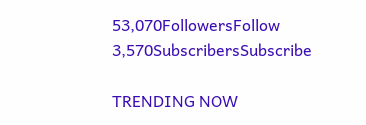53,070FollowersFollow
3,570SubscribersSubscribe

TRENDING NOW